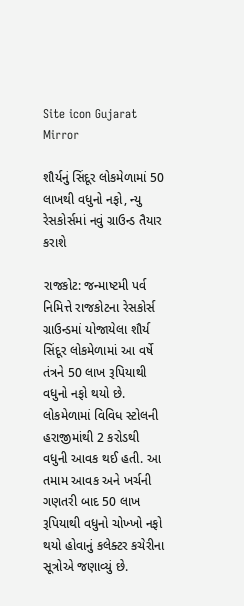Site icon Gujarat Mirror

શૌર્યનું સિંદૂર લોકમેળામાં 50 લાખથી વધુનો નફો, ન્યુ રેસકોર્સમાં નવું ગ્રાઉન્ડ તૈયાર કરાશે

રાજકોટ: જન્માષ્ટમી પર્વ નિમિત્તે રાજકોટના રેસકોર્સ ગ્રાઉન્ડમાં યોજાયેલા શૌર્ય સિંદૂર લોકમેળામાં આ વર્ષે તંત્રને 50 લાખ રૂપિયાથી વધુનો નફો થયો છે. લોકમેળામાં વિવિધ સ્ટોલની હરાજીમાંથી 2 કરોડથી વધુની આવક થઈ હતી. આ તમામ આવક અને ખર્ચની ગણતરી બાદ 50 લાખ રૂપિયાથી વધુનો ચોખ્ખો નફો થયો હોવાનું કલેક્ટર કચેરીના સૂત્રોએ જણાવ્યું છે.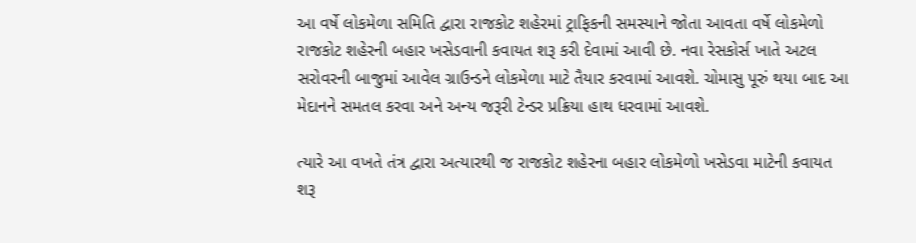આ વર્ષે લોકમેળા સમિતિ દ્વારા રાજકોટ શહેરમાં ટ્રાફિકની સમસ્યાને જોતા આવતા વર્ષે લોકમેળો રાજકોટ શહેરની બહાર ખસેડવાની કવાયત શરૂ કરી દેવામાં આવી છે. નવા રેસકોર્સ ખાતે અટલ સરોવરની બાજુમાં આવેલ ગ્રાઉન્ડને લોકમેળા માટે તૈયાર કરવામાં આવશે. ચોમાસુ પૂરું થયા બાદ આ મેદાનને સમતલ કરવા અને અન્ય જરૂરી ટેન્ડર પ્રક્રિયા હાથ ધરવામાં આવશે.

ત્યારે આ વખતે તંત્ર દ્વારા અત્યારથી જ રાજકોટ શહેરના બહાર લોકમેળો ખસેડવા માટેની કવાયત શરૂ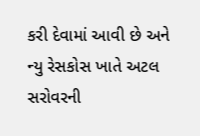કરી દેવામાં આવી છે અને ન્યુ રેસકોસ ખાતે અટલ સરોવરની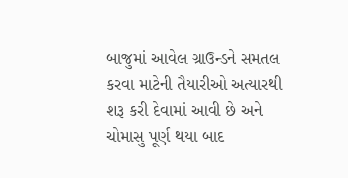બાજુમાં આવેલ ગ્રાઉન્ડને સમતલ કરવા માટેની તૈયારીઓ અત્યારથી શરૂ કરી દેવામાં આવી છે અને ચોમાસુ પૂર્ણ થયા બાદ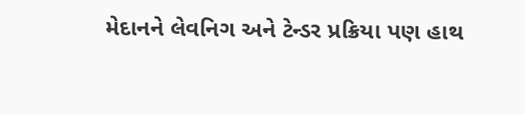મેદાનને લેવનિગ અને ટેન્ડર પ્રક્રિયા પણ હાથ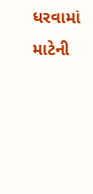ધરવામાં માટેની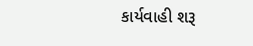કાર્યવાહી શરૂ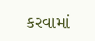કરવામાં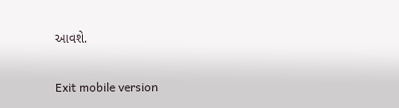આવશે.

Exit mobile version